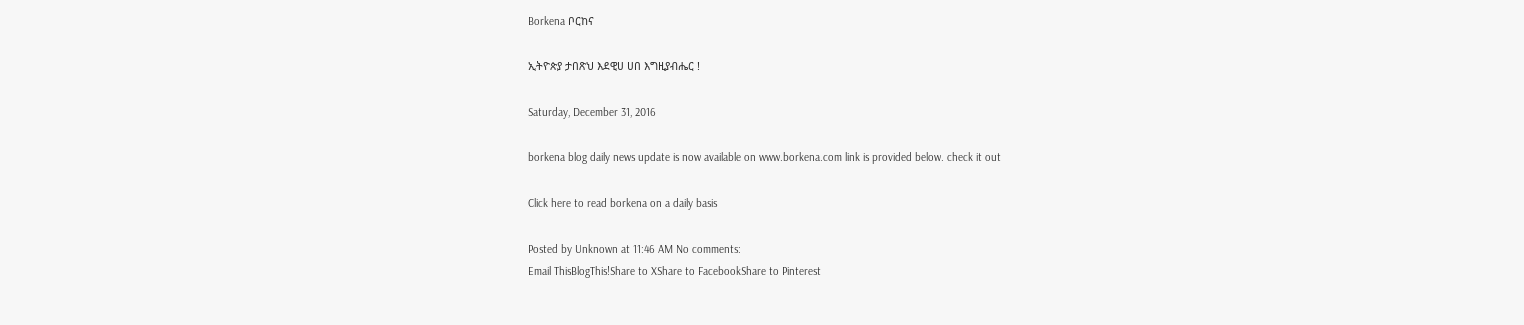Borkena ቦርከና

ኢትዮጵያ ታበጽህ እደዊሀ ሀበ እግዚያብሔር !

Saturday, December 31, 2016

borkena blog daily news update is now available on www.borkena.com link is provided below. check it out

Click here to read borkena on a daily basis

Posted by Unknown at 11:46 AM No comments:
Email ThisBlogThis!Share to XShare to FacebookShare to Pinterest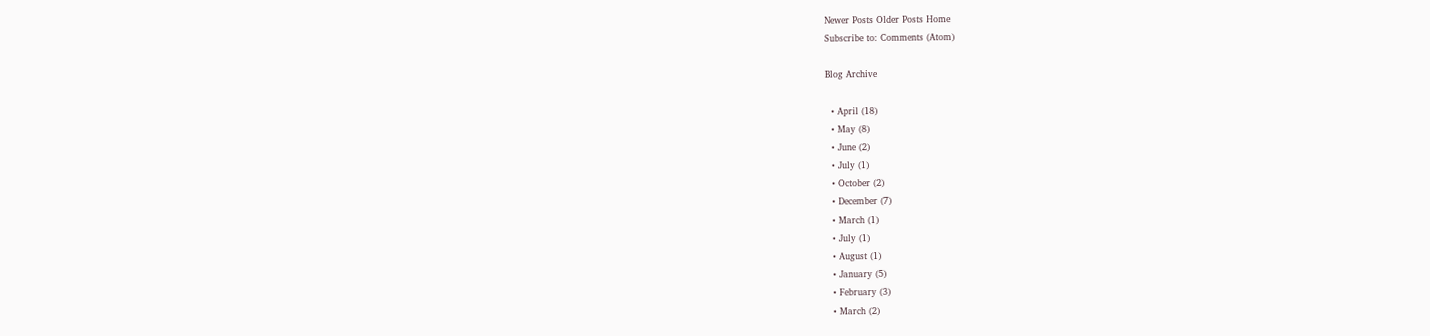Newer Posts Older Posts Home
Subscribe to: Comments (Atom)

Blog Archive

  • April (18)
  • May (8)
  • June (2)
  • July (1)
  • October (2)
  • December (7)
  • March (1)
  • July (1)
  • August (1)
  • January (5)
  • February (3)
  • March (2)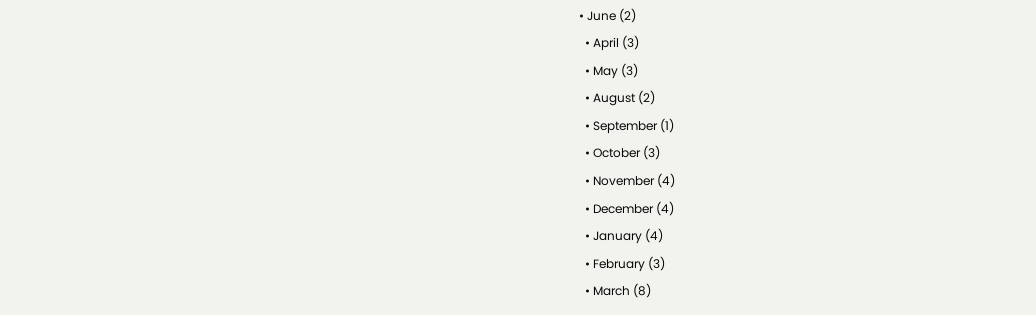• June (2)
  • April (3)
  • May (3)
  • August (2)
  • September (1)
  • October (3)
  • November (4)
  • December (4)
  • January (4)
  • February (3)
  • March (8)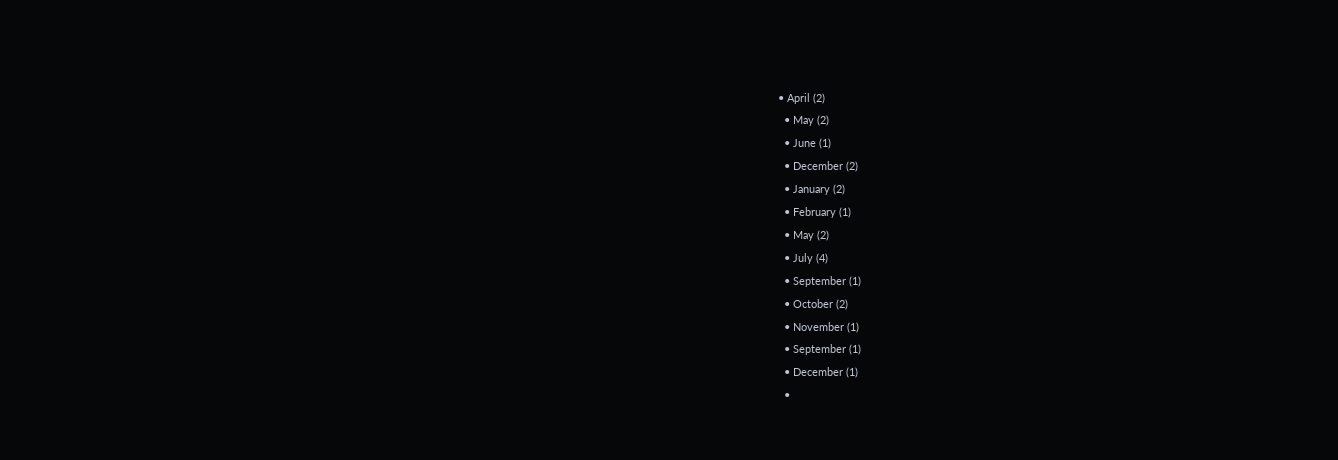• April (2)
  • May (2)
  • June (1)
  • December (2)
  • January (2)
  • February (1)
  • May (2)
  • July (4)
  • September (1)
  • October (2)
  • November (1)
  • September (1)
  • December (1)
  •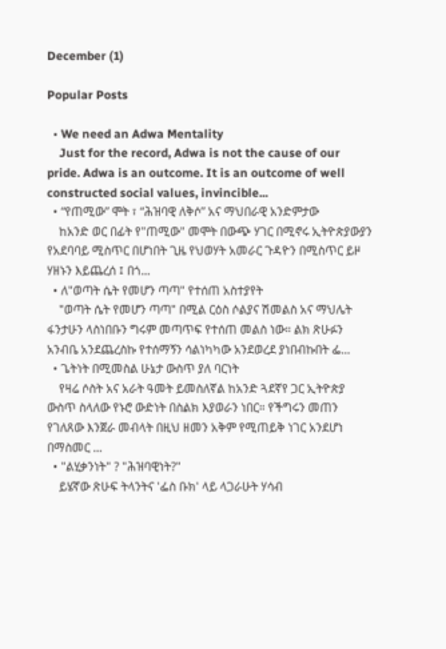December (1)

Popular Posts

  • We need an Adwa Mentality
    Just for the record, Adwa is not the cause of our pride. Adwa is an outcome. It is an outcome of well constructed social values, invincible...
  • “የጠሚው” ሞት ፣ “ሕዝባዊ ለቅሶ” አና ማህበራዊ አንድምታው
    ከአንድ ወር በፊት የ"ጠሚው" መሞት በውጭ ሃገር በሚኖሩ ኢትዮጵያውያን የአደባባይ ሚስጥር በሆነበት ጊዜ የህወሃት አመራር ጉዳዮን በሚስጥር ይዞ ሃዘኑን እይጨረሰ ፤ በጎ...
  • ለ"ወጣት ሴት የመሆን ጣጣ" የተሰጠ አስተያየት
    "ወጣት ሴት የመሆን ጣጣ" በሚል ርዕስ ሶልያና ሽመልስ አና ማህሌት ፋንታሁን ላስነበቡን ግሩም መጣጥፍ የተሰጠ መልስ ነው። ልክ ጽሁፉን አንብቤ አንደጨረስኩ የተሰማኝን ሳልነካካው አንደወረደ ያነበብኩበት ፌ...
  • ጌትነት በሚመስል ሁኔታ ውስጥ ያለ ባርነት
    የዛሬ ሶስት አና አራት ዓመት ይመስለኛል ከአንድ ጓደኛየ ጋር ኢትዮጵያ ውስጥ ስላለው የኑሮ ውድነት በስልክ እያወራን ነበር። የችግሩን መጠን የገለጸው እንጀራ መብላት በዚህ ዘመን አቅም የሚጠይቅ ነገር አንደሆነ በማስመር ...
  • "ልሂቃንነት" ? "ሕዝባዊነት?"
    ይሄኛው ጽሁፍ ትላንትና 'ፌስ ቡክ' ላይ ላጋራሁት ሃሳብ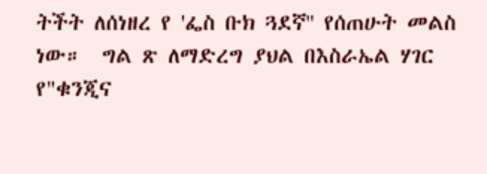ትችት ለሰነዘረ የ 'ፌስ ቡክ ጓደኛ'' የሰጠሁት መልስ ነው።  ግል ጽ ለማድረግ ያህል በእስራኤል ሃገር የ"ቁንጂና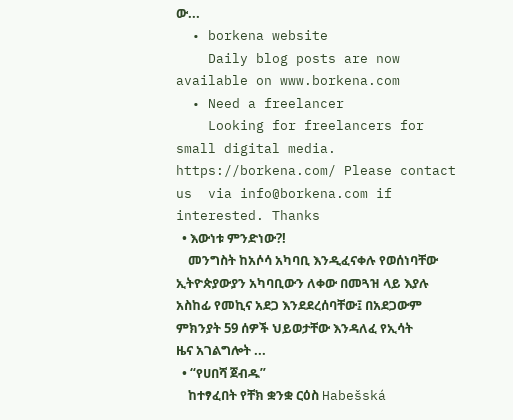ው...
  • borkena website
    Daily blog posts are now available on www.borkena.com
  • Need a freelancer
    Looking for freelancers for small digital media. https://borkena.com/ Please contact us  via info@borkena.com if interested. Thanks
  • እውነቱ ምንድነው?!
    መንግስት ከአሶሳ አካባቢ እንዲፈናቀሉ የወሰነባቸው ኢትዮጵያውያን አካባቢውን ለቀው በመጓዝ ላይ እያሉ አስከፊ የመኪና አደጋ እንደደረሰባቸው፤ በአደጋውም ምክንያት 59 ሰዎች ህይወታቸው እንዳለፈ የኢሳት ዜና አገልግሎት ...
  • “የሀበሻ ጀብዱ”
    ከተፃፈበት የቸክ ቋንቋ ርዕስ Habešská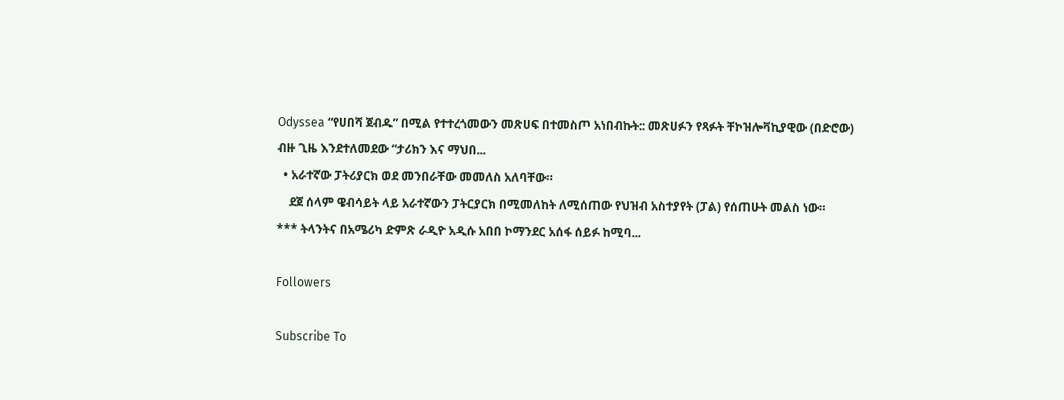Odyssea “የሀበሻ ጀብዱ” በሚል የተተረጎመውን መጽሀፍ በተመስጦ አነበብኩት:: መጽሀፉን የጻፉት ቸኮዝሎቫኪያዊው (በድሮው) ብዙ ጊዜ እንደተለመደው “ታሪክን እና ማህበ...
  • አራተኛው ፓትሪያርክ ወደ መንበራቸው መመለስ አለባቸው።
    ደጀ ሰላም ዌብሳይት ላይ አራተኛውን ፓትርያርክ በሚመለከት ለሚሰጠው የህዝብ አስተያየት (ፓል) የሰጠሁት መልስ ነው።              *** ትላንትና በአሜሪካ ድምጽ ራዲዮ አዲሱ አበበ ኮማንደር አሰፋ ሰይፉ ከሚባ...

Followers

Subscribe To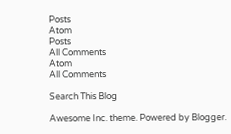Posts
Atom
Posts
All Comments
Atom
All Comments

Search This Blog

Awesome Inc. theme. Powered by Blogger.